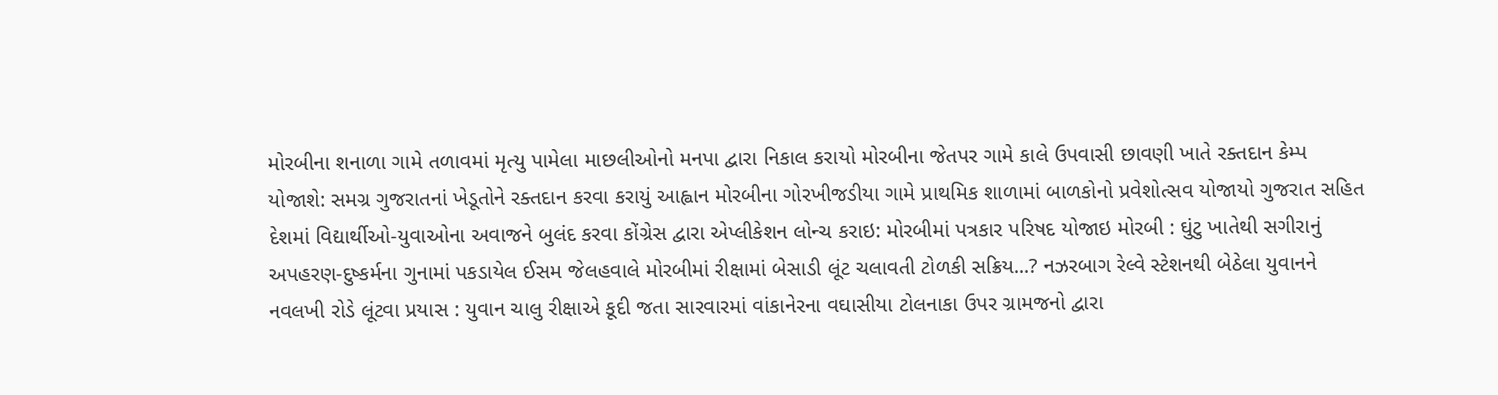મોરબીના શનાળા ગામે તળાવમાં મૃત્યુ પામેલા માછલીઓનો મનપા દ્વારા નિકાલ કરાયો મોરબીના જેતપર ગામે કાલે ઉપવાસી છાવણી ખાતે રક્તદાન કેમ્પ યોજાશે: સમગ્ર ગુજરાતનાં ખેડૂતોને રક્તદાન કરવા કરાયું આહ્વાન મોરબીના ગોરખીજડીયા ગામે પ્રાથમિક શાળામાં બાળકોનો પ્રવેશોત્સવ યોજાયો ગુજરાત સહિત દેશમાં વિદ્યાર્થીઓ-યુવાઓના અવાજને બુલંદ કરવા કોંગ્રેસ દ્વારા એપ્લીકેશન લોન્ચ કરાઇ: મોરબીમાં પત્રકાર પરિષદ યોજાઇ મોરબી : ઘુંટુ ખાતેથી સગીરાનું અપહરણ-દુષ્કર્મના ગુનામાં પકડાયેલ ઈસમ જેલહવાલે મોરબીમાં રીક્ષામાં બેસાડી લૂંટ ચલાવતી ટોળકી સક્રિય...? નઝરબાગ રેલ્વે સ્ટેશનથી બેઠેલા યુવાનને નવલખી રોડે લૂંટવા પ્રયાસ : યુવાન ચાલુ રીક્ષાએ કૂદી જતા સારવારમાં વાંકાનેરના વઘાસીયા ટોલનાકા ઉપર ગ્રામજનો દ્વારા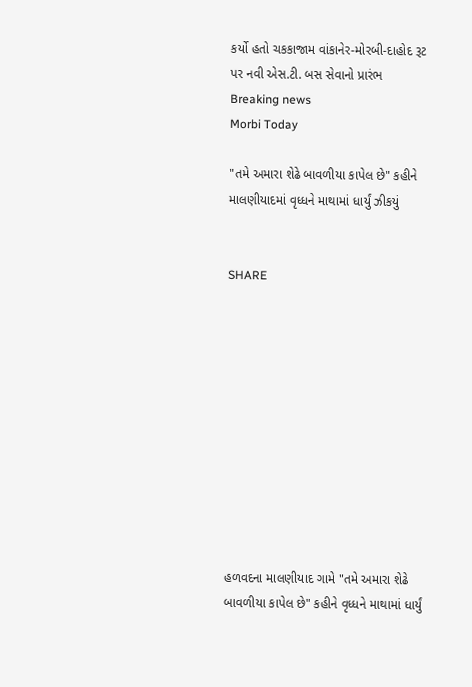કર્યો હતો ચકકાજામ વાંકાનેર-મોરબી-દાહોદ રૂટ પર નવી એસ.ટી. બસ સેવાનો પ્રારંભ
Breaking news
Morbi Today

"તમે અમારા શેઢે બાવળીયા કાપેલ છે" કહીને માલણીયાદમાં વૃધ્ધને માથામાં ધાર્યું ઝીકયું


SHARE











હળવદના માલણીયાદ ગામે "તમે અમારા શેઢે બાવળીયા કાપેલ છે" કહીને વૃધ્ધને માથામાં ધાર્યું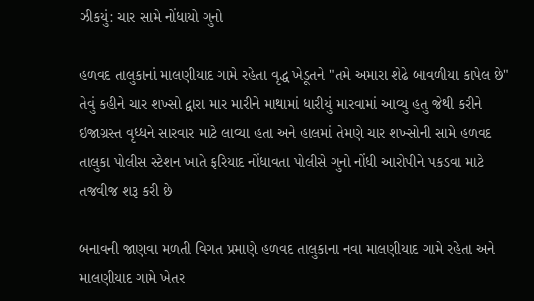ઝીકયું: ચાર સામે નોંધાયો ગુનો

હળવદ તાલુકાનાં માલણીયાદ ગામે રહેતા વૃદ્ધ ખેડૂતને "તમે અમારા શેઢે બાવળીયા કાપેલ છે" તેવું કહીને ચાર શખ્સો દ્વારા માર મારીને માથામાં ધારીયું મારવામાં આવ્યુ હતુ જેથી કરીને ઇજાગ્રસ્ત વૃધ્ધને સારવાર માટે લાવ્યા હતા અને હાલમાં તેમણે ચાર શખ્સોની સામે હળવદ તાલુકા પોલીસ સ્ટેશન ખાતે ફરિયાદ નોંધાવતા પોલીસે ગુનો નોંધી આરોપીને પકડવા માટે તજવીજ શરૂ કરી છે

બનાવની જાણવા મળતી વિગત પ્રમાણે હળવદ તાલુકાના નવા માલણીયાદ ગામે રહેતા અને માલણીયાદ ગામે ખેતર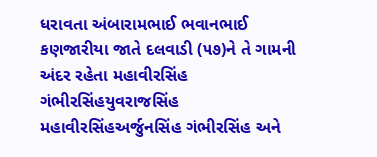ધરાવતા અંબારામભાઈ ભવાનભાઈ કણજારીયા જાતે દલવાડી (૫૭)ને તે ગામની અંદર રહેતા મહાવીરસિંહ ગંભીરસિંહયુવરાજસિંહ મહાવીરસિંહઅર્જુનસિંહ ગંભીરસિંહ અને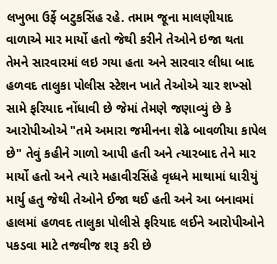લખુભા ઉર્ફે બટુકસિંહ રહે. તમામ જૂના માલણીયાદ વાળાએ માર માર્યો હતો જેથી કરીને તેઓને ઇજા થતા તેમને સારવારમાં લઇ ગયા હતા અને સારવાર લીધા બાદ હળવદ તાલુકા પોલીસ સ્ટેશન ખાતે તેઓએ ચાર શખ્સો સામે ફરિયાદ નોંધાવી છે જેમાં તેમણે જણાવ્યું છે કે આરોપીઓએ "તમે અમારા જમીનના શેઢે બાવળીયા કાપેલ છે" તેવું કહીને ગાળો આપી હતી અને ત્યારબાદ તેને માર માર્યો હતો અને ત્યારે મહાવીરસિંહે વૃધ્ધને માથામાં ધારીયું માર્યુ હતુ જેથી તેઓને ઈજા થઈ હતી અને આ બનાવમાં હાલમાં હળવદ તાલુકા પોલીસે ફરિયાદ લઈને આરોપીઓને પકડવા માટે તજવીજ શરૂ કરી છે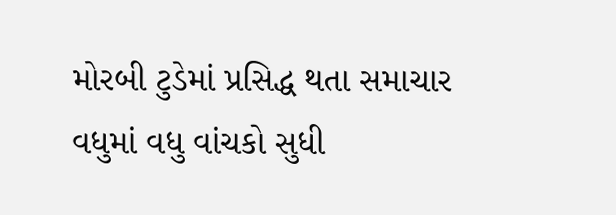મોરબી ટુડેમાં પ્રસિદ્ધ થતા સમાચાર વધુમાં વધુ વાંચકો સુધી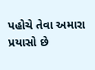પહોચે તેવા અમારા પ્રયાસો છે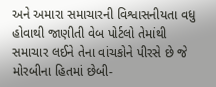અને અમારા સમાચારની વિશ્વાસનીયતા વધુ હોવાથી જાણીતી વેબ પોર્ટલો તેમાંથી સમાચાર લઈને તેના વાંચકોને પીરસે છે જે મોરબીના હિતમાં છેબી-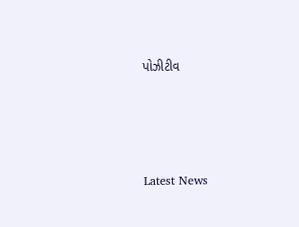પોઝીટીવ






Latest News